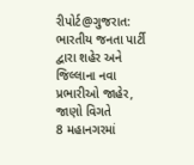રીપોર્ટ@ગુજરાત: ભારતીય જનતા પાર્ટી દ્વારા શહેર અને જિલ્લાના નવા પ્રભારીઓ જાહેર, જાણો વિગતે
8 મહાનગરમાં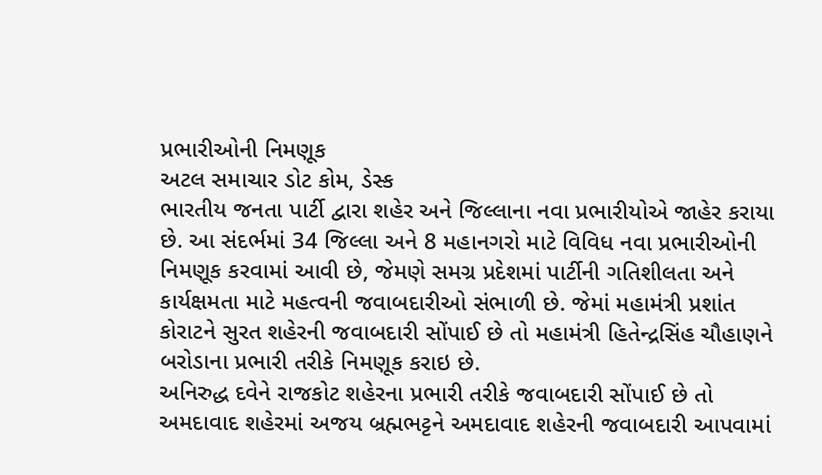પ્રભારીઓની નિમણૂક
અટલ સમાચાર ડોટ કોમ, ડેસ્ક
ભારતીય જનતા પાર્ટી દ્વારા શહેર અને જિલ્લાના નવા પ્રભારીયોએ જાહેર કરાયા છે. આ સંદર્ભમાં 34 જિલ્લા અને 8 મહાનગરો માટે વિવિધ નવા પ્રભારીઓની નિમણૂક કરવામાં આવી છે, જેમણે સમગ્ર પ્રદેશમાં પાર્ટીની ગતિશીલતા અને કાર્યક્ષમતા માટે મહત્વની જવાબદારીઓ સંભાળી છે. જેમાં મહામંત્રી પ્રશાંત કોરાટને સુરત શહેરની જવાબદારી સોંપાઈ છે તો મહામંત્રી હિતેન્દ્રસિંહ ચૌહાણને બરોડાના પ્રભારી તરીકે નિમણૂક કરાઇ છે.
અનિરુદ્ધ દવેને રાજકોટ શહેરના પ્રભારી તરીકે જવાબદારી સોંપાઈ છે તો અમદાવાદ શહેરમાં અજય બ્રહ્મભટ્ટને અમદાવાદ શહેરની જવાબદારી આપવામાં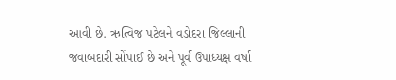આવી છે. ઋત્વિજ પટેલને વડોદરા જિલ્લાની જવાબદારી સોંપાઈ છે અને પૂર્વ ઉપાધ્યક્ષ વર્ષા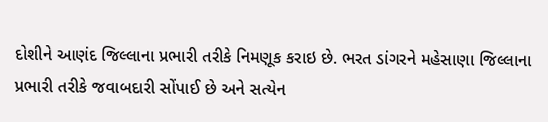દોશીને આણંદ જિલ્લાના પ્રભારી તરીકે નિમણૂક કરાઇ છે. ભરત ડાંગરને મહેસાણા જિલ્લાના પ્રભારી તરીકે જવાબદારી સોંપાઈ છે અને સત્યેન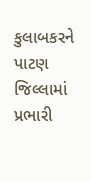કુલાબકરને પાટણ જિલ્લામાં પ્રભારી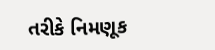તરીકે નિમણૂક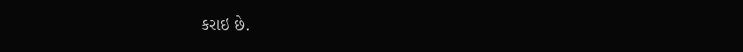કરાઇ છે.